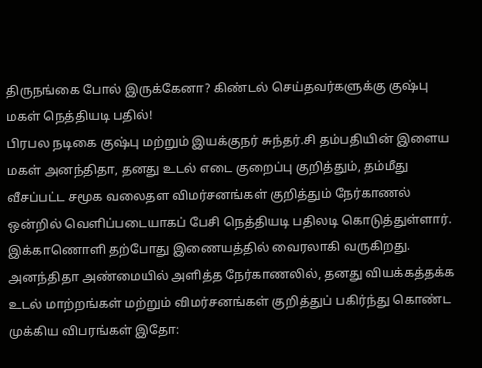திருநங்கை போல் இருக்கேனா? கிண்டல் செய்தவர்களுக்கு குஷ்பு மகள் நெத்தியடி பதில்!
பிரபல நடிகை குஷ்பு மற்றும் இயக்குநர் சுந்தர்.சி தம்பதியின் இளைய மகள் அனந்திதா, தனது உடல் எடை குறைப்பு குறித்தும், தம்மீது வீசப்பட்ட சமூக வலைதள விமர்சனங்கள் குறித்தும் நேர்காணல் ஒன்றில் வெளிப்படையாகப் பேசி நெத்தியடி பதிலடி கொடுத்துள்ளார்.
இக்காணொளி தற்போது இணையத்தில் வைரலாகி வருகிறது.
அனந்திதா அண்மையில் அளித்த நேர்காணலில், தனது வியக்கத்தக்க உடல் மாற்றங்கள் மற்றும் விமர்சனங்கள் குறித்துப் பகிர்ந்து கொண்ட முக்கிய விபரங்கள் இதோ: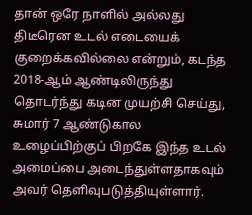தான் ஒரே நாளில் அல்லது திடீரென உடல் எடையைக் குறைக்கவில்லை என்றும், கடந்த 2018-ஆம் ஆண்டிலிருந்து தொடர்ந்து கடின முயற்சி செய்து, சுமார் 7 ஆண்டுகால உழைப்பிற்குப் பிறகே இந்த உடல் அமைப்பை அடைந்துள்ளதாகவும் அவர் தெளிவுபடுத்தியுள்ளார்.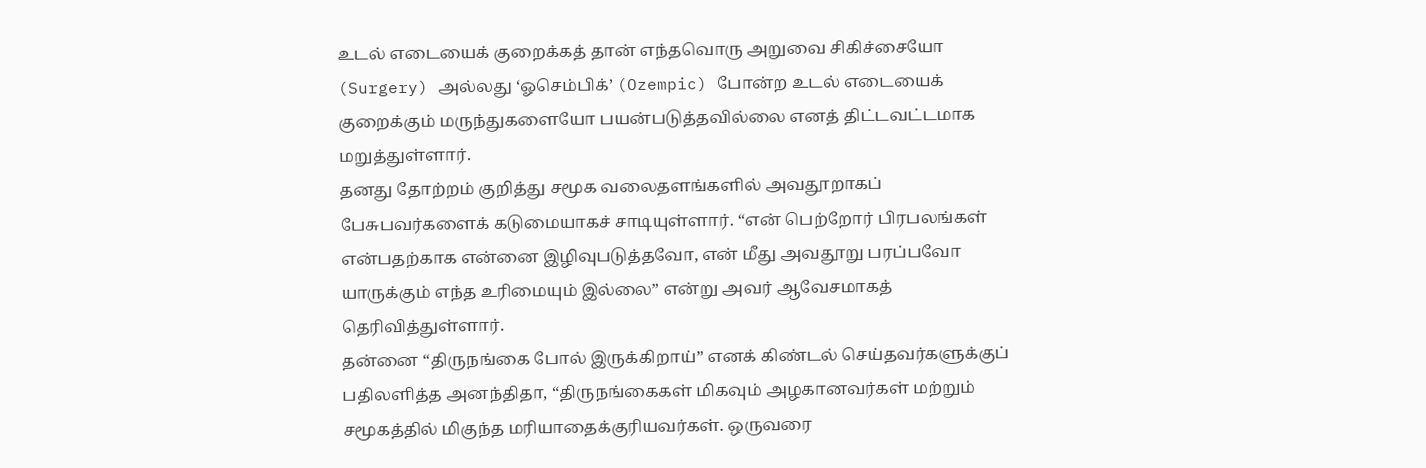உடல் எடையைக் குறைக்கத் தான் எந்தவொரு அறுவை சிகிச்சையோ (Surgery) அல்லது ‘ஓசெம்பிக்’ (Ozempic) போன்ற உடல் எடையைக் குறைக்கும் மருந்துகளையோ பயன்படுத்தவில்லை எனத் திட்டவட்டமாக மறுத்துள்ளார்.
தனது தோற்றம் குறித்து சமூக வலைதளங்களில் அவதூறாகப் பேசுபவர்களைக் கடுமையாகச் சாடியுள்ளார். “என் பெற்றோர் பிரபலங்கள் என்பதற்காக என்னை இழிவுபடுத்தவோ, என் மீது அவதூறு பரப்பவோ யாருக்கும் எந்த உரிமையும் இல்லை” என்று அவர் ஆவேசமாகத் தெரிவித்துள்ளார்.
தன்னை “திருநங்கை போல் இருக்கிறாய்” எனக் கிண்டல் செய்தவர்களுக்குப் பதிலளித்த அனந்திதா, “திருநங்கைகள் மிகவும் அழகானவர்கள் மற்றும் சமூகத்தில் மிகுந்த மரியாதைக்குரியவர்கள். ஒருவரை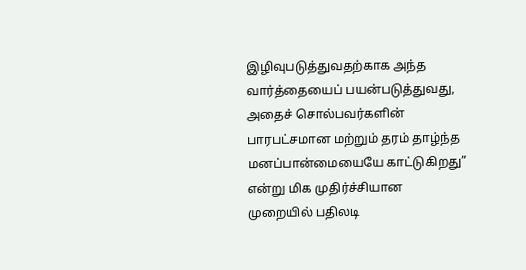இழிவுபடுத்துவதற்காக அந்த வார்த்தையைப் பயன்படுத்துவது, அதைச் சொல்பவர்களின் பாரபட்சமான மற்றும் தரம் தாழ்ந்த மனப்பான்மையையே காட்டுகிறது” என்று மிக முதிர்ச்சியான முறையில் பதிலடி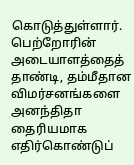கொடுத்துள்ளார்.
பெற்றோரின் அடையாளத்தைத் தாண்டி, தம்மீதான விமர்சனங்களை அனந்திதா தைரியமாக எதிர்கொண்டுப்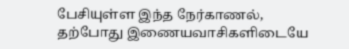பேசியுள்ள இந்த நேர்காணல், தற்போது இணையவாசிகளிடையே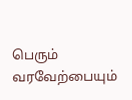பெரும் வரவேற்பையும்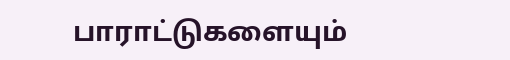பாராட்டுகளையும்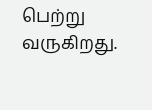பெற்று வருகிறது.